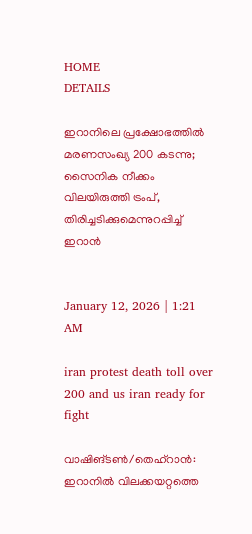HOME
DETAILS

ഇറാനിലെ പ്രക്ഷോഭത്തിൽ മരണസംഖ്യ 200 കടന്നു; സൈനിക നീക്കം വിലയിരുത്തി ട്രംപ്, തിരിച്ചടിക്കുമെന്നുറപ്പിച്ച് ഇറാൻ


January 12, 2026 | 1:21 AM

iran protest death toll over 200 and us iran ready for fight

വാഷിങ്ടൺ/തെഹ്‌റാൻ: ഇറാനിൽ വിലക്കയറ്റത്തെ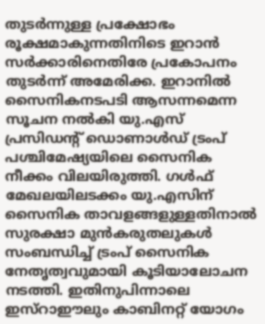തുടർന്നുള്ള പ്രക്ഷോഭം രൂക്ഷമാകുന്നതിനിടെ ഇറാൻ സർക്കാരിനെതിരേ പ്രകോപനം തുടർന്ന് അമേരിക്ക. ഇറാനിൽ സൈനികനടപടി ആസന്നമെന്ന സൂചന നൽകി യു.എസ് പ്രസിഡന്റ് ഡൊണാൾഡ് ട്രംപ് പശ്ചിമേഷ്യയിലെ സൈനിക നീക്കം വിലയിരുത്തി. ഗൾഫ് മേഖലയിലടക്കം യു.എസിന് സൈനിക താവളങ്ങളുള്ളതിനാൽ സുരക്ഷാ മുൻകരുതലുകൾ സംബന്ധിച്ച് ട്രംപ് സൈനിക നേതൃത്വവുമായി കൂടിയാലോചന നടത്തി. ഇതിനുപിന്നാലെ ഇസ്‌റാഈലും കാബിനറ്റ് യോഗം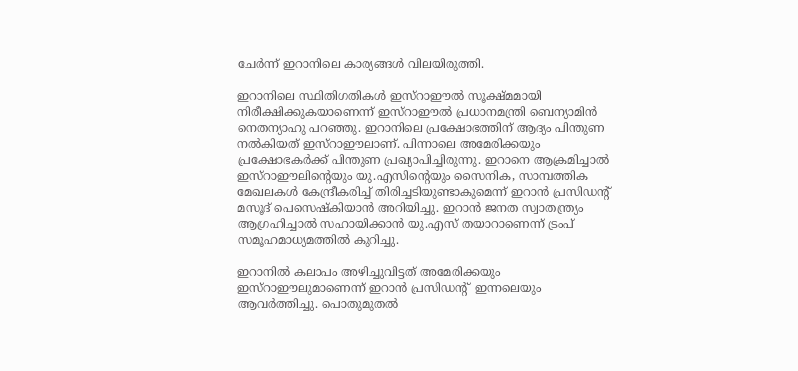ചേർന്ന് ഇറാനിലെ കാര്യങ്ങൾ വിലയിരുത്തി.

ഇറാനിലെ സ്ഥിതിഗതികൾ ഇസ്‌റാഈൽ സൂക്ഷ്മമായി നിരീക്ഷിക്കുകയാണെന്ന് ഇസ്‌റാഈൽ പ്രധാനമന്ത്രി ബെന്യാമിൻ നെതന്യാഹു പറഞ്ഞു. ഇറാനിലെ പ്രക്ഷോഭത്തിന് ആദ്യം പിന്തുണ നൽകിയത് ഇസ്‌റാഈലാണ്. പിന്നാലെ അമേരിക്കയും പ്രക്ഷോഭകർക്ക് പിന്തുണ പ്രഖ്യാപിച്ചിരുന്നു. ഇറാനെ ആക്രമിച്ചാൽ ഇസ്‌റാഈലിന്റെയും യു.എസിന്റെയും സൈനിക, സാമ്പത്തിക മേഖലകൾ കേന്ദ്രീകരിച്ച് തിരിച്ചടിയുണ്ടാകുമെന്ന് ഇറാൻ പ്രസിഡന്റ് മസൂദ് പെസെഷ്‌കിയാൻ അറിയിച്ചു. ഇറാൻ ജനത സ്വാതന്ത്ര്യം ആഗ്രഹിച്ചാൽ സഹായിക്കാൻ യു.എസ് തയാറാണെന്ന് ട്രംപ് സമൂഹമാധ്യമത്തിൽ കുറിച്ചു.

ഇറാനിൽ കലാപം അഴിച്ചുവിട്ടത് അമേരിക്കയും ഇസ്‌റാഈലുമാണെന്ന് ഇറാൻ പ്രസിഡന്റ്  ഇന്നലെയും ആവർത്തിച്ചു. പൊതുമുതൽ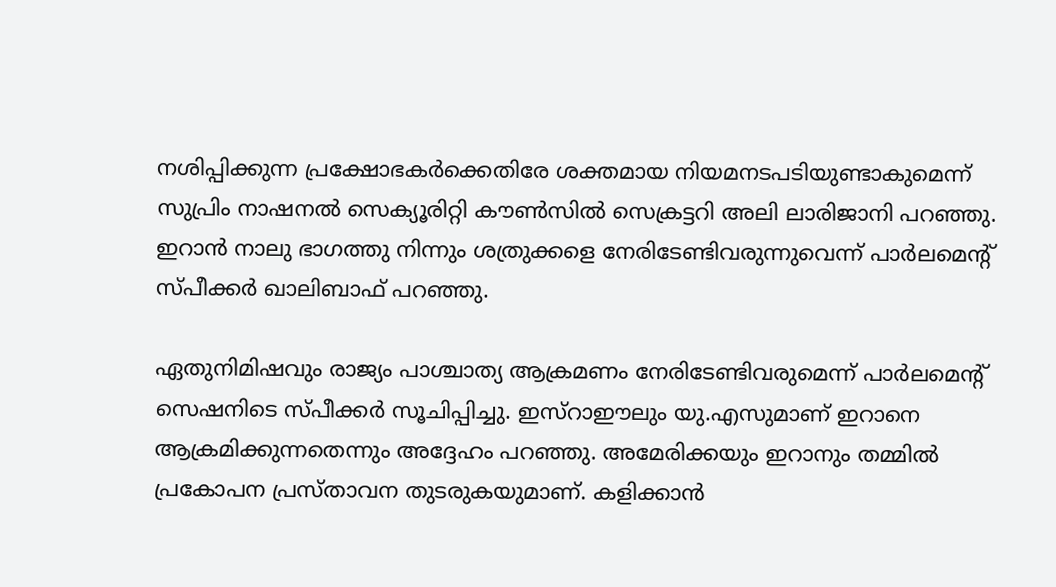നശിപ്പിക്കുന്ന പ്രക്ഷോഭകർക്കെതിരേ ശക്തമായ നിയമനടപടിയുണ്ടാകുമെന്ന് സുപ്രിം നാഷനൽ സെക്യൂരിറ്റി കൗൺസിൽ സെക്രട്ടറി അലി ലാരിജാനി പറഞ്ഞു. ഇറാൻ നാലു ഭാഗത്തു നിന്നും ശത്രുക്കളെ നേരിടേണ്ടിവരുന്നുവെന്ന് പാർലമെന്റ് സ്പീക്കർ ഖാലിബാഫ് പറഞ്ഞു.

ഏതുനിമിഷവും രാജ്യം പാശ്ചാത്യ ആക്രമണം നേരിടേണ്ടിവരുമെന്ന് പാർലമെന്റ് സെഷനിടെ സ്പീക്കർ സൂചിപ്പിച്ചു. ഇസ്‌റാഈലും യു.എസുമാണ് ഇറാനെ ആക്രമിക്കുന്നതെന്നും അദ്ദേഹം പറഞ്ഞു. അമേരിക്കയും ഇറാനും തമ്മിൽ പ്രകോപന പ്രസ്താവന തുടരുകയുമാണ്. കളിക്കാൻ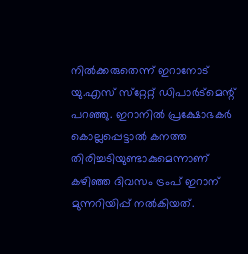നിൽക്കരുതെന്ന് ഇറാനോട് യു.എസ് സ്‌റ്റേറ്റ് ഡിപാർട്‌മെന്റ് പറഞ്ഞു. ഇറാനിൽ പ്രക്ഷോഭകർ കൊല്ലപ്പെട്ടാൽ കനത്ത തിരിച്ചടിയുണ്ടാകുമെന്നാണ് കഴിഞ്ഞ ദിവസം ട്രംപ് ഇറാന് മുന്നറിയിപ്പ് നൽകിയത്.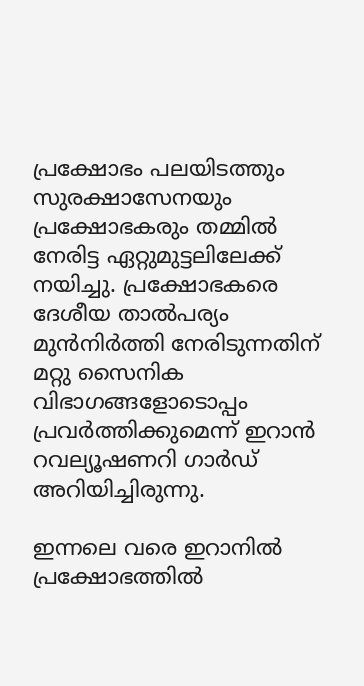പ്രക്ഷോഭം പലയിടത്തും സുരക്ഷാസേനയും പ്രക്ഷോഭകരും തമ്മിൽ നേരിട്ട ഏറ്റുമുട്ടലിലേക്ക് നയിച്ചു. പ്രക്ഷോഭകരെ ദേശീയ താൽപര്യം മുൻനിർത്തി നേരിടുന്നതിന് മറ്റു സൈനിക വിഭാഗങ്ങളോടൊപ്പം പ്രവർത്തിക്കുമെന്ന് ഇറാൻ റവല്യൂഷണറി ഗാർഡ് അറിയിച്ചിരുന്നു.

ഇന്നലെ വരെ ഇറാനിൽ പ്രക്ഷോഭത്തിൽ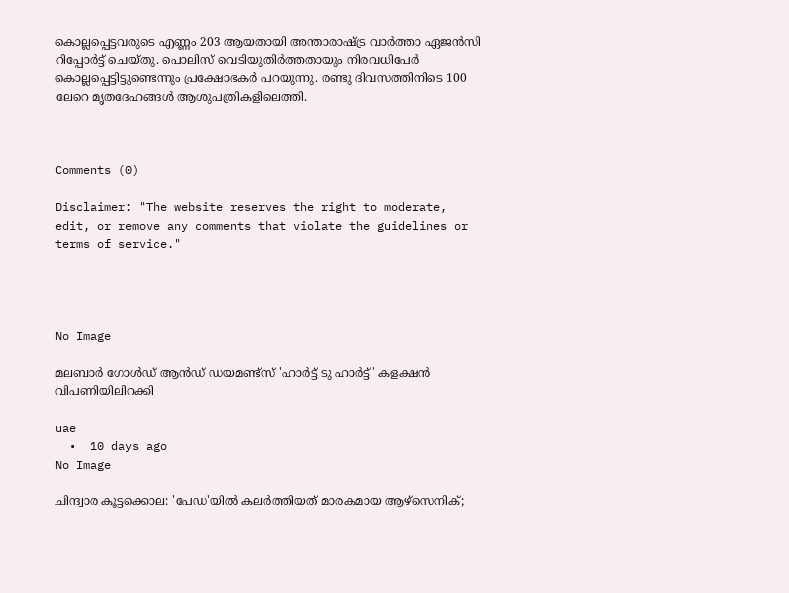കൊല്ലപ്പെട്ടവരുടെ എണ്ണം 203 ആയതായി അന്താരാഷ്ട്ര വാർത്താ ഏജൻസി റിപ്പോർട്ട് ചെയ്തു. പൊലിസ് വെടിയുതിർത്തതായും നിരവധിപേർ കൊല്ലപ്പെട്ടിട്ടുണ്ടെന്നും പ്രക്ഷോഭകർ പറയുന്നു. രണ്ടു ദിവസത്തിനിടെ 100 ലേറെ മൃതദേഹങ്ങൾ ആശുപത്രികളിലെത്തി.



Comments (0)

Disclaimer: "The website reserves the right to moderate, edit, or remove any comments that violate the guidelines or terms of service."




No Image

മലബാര്‍ ഗോള്‍ഡ് ആന്‍ഡ് ഡയമണ്ട്‌സ് 'ഹാര്‍ട്ട് ടു ഹാര്‍ട്ട്' കളക്ഷന്‍ വിപണിയിലിറക്കി

uae
  •  10 days ago
No Image

ചിന്ദ്വാര കൂട്ടക്കൊല: 'പേഡ'യിൽ കലർത്തിയത് മാരകമായ ആഴ്സെനിക്;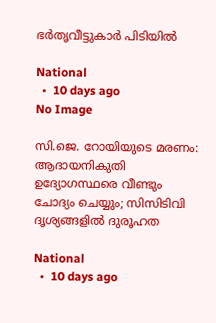ഭർതൃവീട്ടുകാർ പിടിയിൽ

National
  •  10 days ago
No Image

സി.ജെ. റോയിയുടെ മരണം: ആദായനികുതി ഉദ്യോഗസ്ഥരെ വീണ്ടും ചോദ്യം ചെയ്യും; സിസിടിവി ദൃശ്യങ്ങളിൽ ദുരൂഹത

National
  •  10 days ago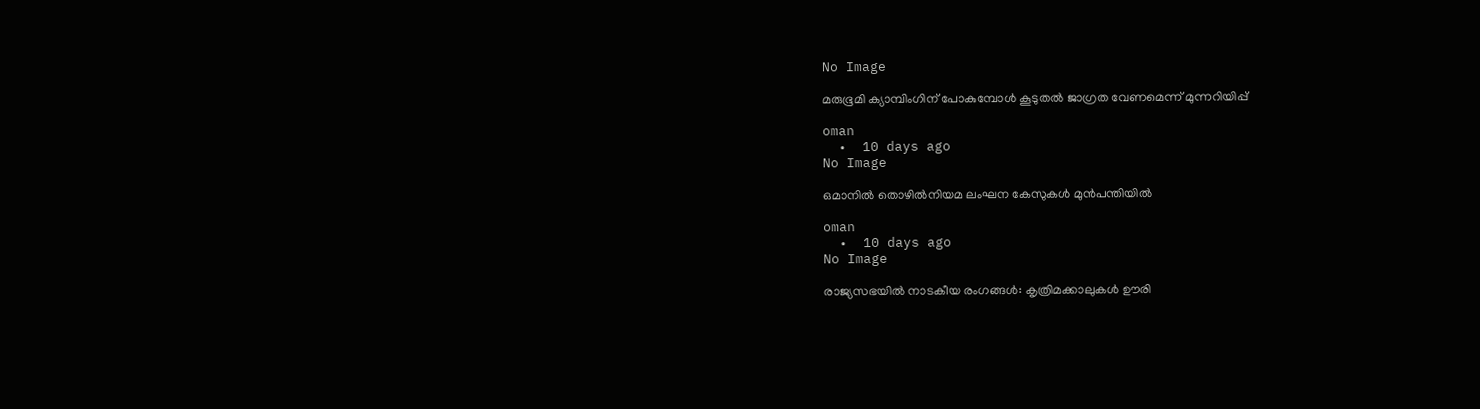No Image

മരുഭൂമി ക്യാമ്പിംഗിന് പോകുമ്പോള്‍ കൂടുതല്‍ ജാഗ്രത വേണമെന്ന് മുന്നറിയിപ്പ്

oman
  •  10 days ago
No Image

ഒമാനില്‍ തൊഴില്‍നിയമ ലംഘന കേസുകള്‍ മുന്‍പന്തിയില്‍

oman
  •  10 days ago
No Image

രാജ്യസഭയിൽ നാടകീയ രംഗങ്ങൾ: കൃത്രിമക്കാലുകൾ ഊരി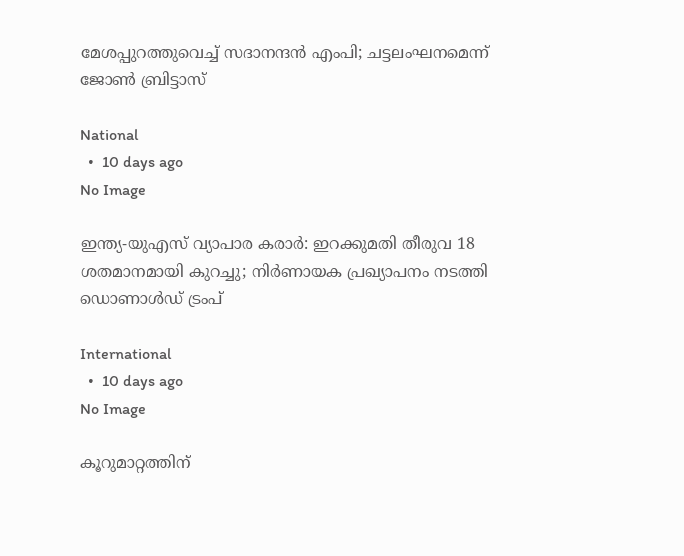മേശപ്പുറത്തുവെച്ച് സദാനന്ദൻ എംപി; ചട്ടലംഘനമെന്ന് ജോൺ ബ്രിട്ടാസ്

National
  •  10 days ago
No Image

ഇന്ത്യ-യുഎസ് വ്യാപാര കരാർ: ഇറക്കുമതി തീരുവ 18 ശതമാനമായി കുറച്ചു; നിർണായക പ്രഖ്യാപനം നടത്തി ഡൊണാൾഡ് ട്രംപ്

International
  •  10 days ago
No Image

കൂറുമാറ്റത്തിന്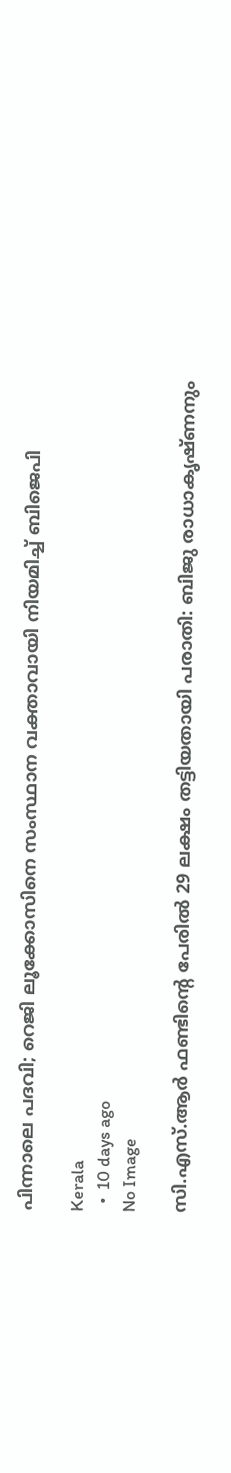പിന്നാലെ പദവി; റെജി ലൂക്കോസിനെ സംസ്ഥാന വക്താവായി നിയമിച്ച് ബിജെപി

Kerala
  •  10 days ago
No Image

സി.എസ്.ആർ ഫണ്ടിന്റെ പേരിൽ 29 ലക്ഷം തട്ടിയതായി പരാതി: ബിജു രാധാകൃഷ്ണനും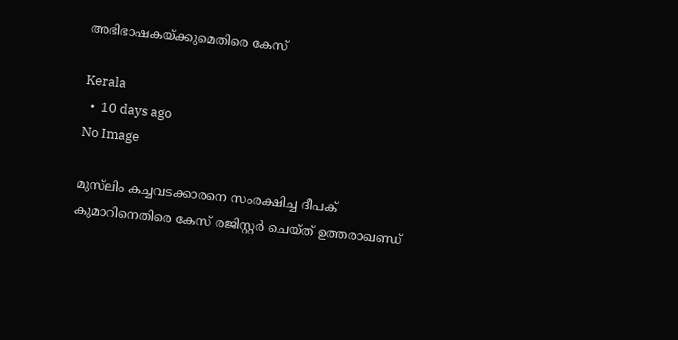അഭിഭാഷകയ്ക്കുമെതിരെ കേസ്

Kerala
  •  10 days ago
No Image

മുസ്‌ലിം കച്ചവടക്കാരനെ സംരക്ഷിച്ച ദീപക് കുമാറിനെതിരെ കേസ് രജിസ്റ്റര്‍ ചെയ്ത് ഉത്തരാഖണ്ഡ്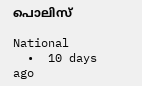പൊലിസ്

National
  •  10 days ago